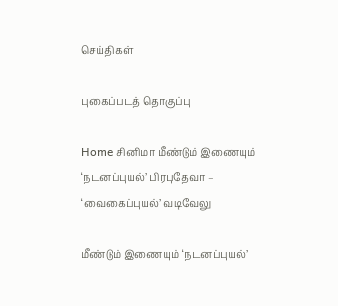செய்திகள்

புகைப்படத் தொகுப்பு

Home சினிமா மீண்டும் இணையும் ‘நடனப்புயல்’ பிரபுதேவா – ‘வைகைப்புயல்’ வடிவேலு

மீண்டும் இணையும் ‘நடனப்புயல்’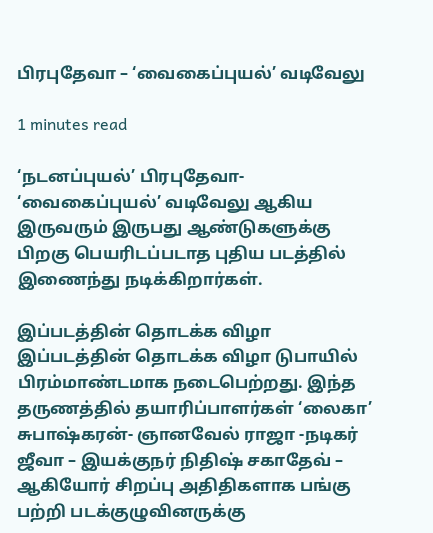பிரபுதேவா – ‘வைகைப்புயல்’ வடிவேலு

1 minutes read

‘நடனப்புயல்’ பிரபுதேவா- ‘வைகைப்புயல்’ வடிவேலு ஆகிய இருவரும் இருபது ஆண்டுகளுக்கு  பிறகு பெயரிடப்படாத புதிய படத்தில் இணைந்து நடிக்கிறார்கள்.

இப்படத்தின் தொடக்க விழா இப்படத்தின் தொடக்க விழா டுபாயில் பிரம்மாண்டமாக நடைபெற்றது. இந்த தருணத்தில் தயாரிப்பாளர்கள் ‘லைகா’ சுபாஷ்கரன்- ஞானவேல் ராஜா -நடிகர் ஜீவா – இயக்குநர் நிதிஷ் சகாதேவ் – ஆகியோர் சிறப்பு அதிதிகளாக பங்கு பற்றி படக்குழுவினருக்கு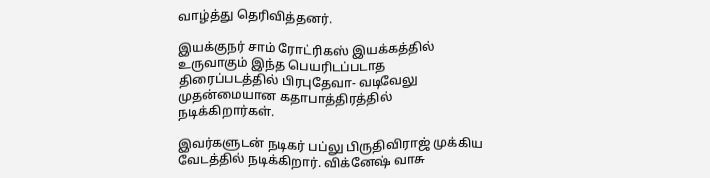வாழ்த்து தெரிவித்தனர்.

இயக்குநர் சாம் ரோட்ரிகஸ் இயக்கத்தில் உருவாகும் இந்த பெயரிடப்படாத திரைப்படத்தில் பிரபுதேவா- வடிவேலு முதன்மையான கதாபாத்திரத்தில் நடிக்கிறார்கள்.

இவர்களுடன் நடிகர் பப்லு பிருதிவிராஜ் முக்கிய வேடத்தில் நடிக்கிறார். விக்னேஷ் வாசு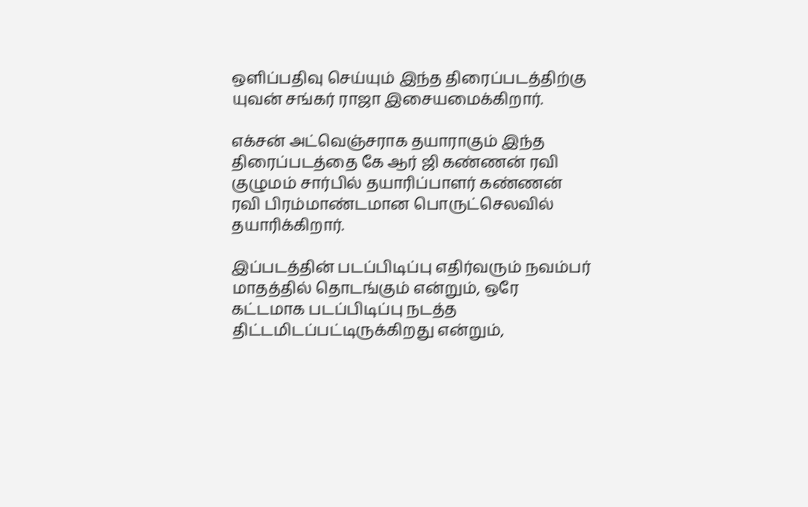ஒளிப்பதிவு செய்யும் இந்த திரைப்படத்திற்கு யுவன் சங்கர் ராஜா இசையமைக்கிறார்.

எக்சன் அட்வெஞ்சராக தயாராகும் இந்த திரைப்படத்தை கே ஆர் ஜி கண்ணன் ரவி குழுமம் சார்பில் தயாரிப்பாளர் கண்ணன் ரவி பிரம்மாண்டமான பொருட்செலவில் தயாரிக்கிறார்.

இப்படத்தின் படப்பிடிப்பு எதிர்வரும் நவம்பர் மாதத்தில் தொடங்கும் என்றும், ஒரே கட்டமாக படப்பிடிப்பு நடத்த திட்டமிடப்பட்டிருக்கிறது என்றும்,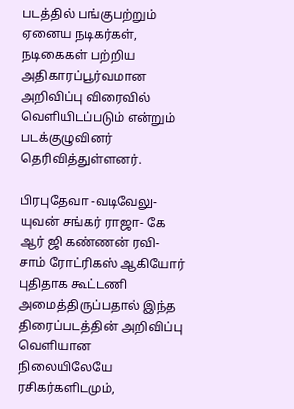படத்தில் பங்குபற்றும் ஏனைய நடிகர்கள், நடிகைகள் பற்றிய அதிகாரப்பூர்வமான அறிவிப்பு விரைவில் வெளியிடப்படும் என்றும் படக்குழுவினர் தெரிவித்துள்ளனர்.

பிரபுதேவா -வடிவேலு- யுவன் சங்கர் ராஜா- கே ஆர் ஜி கண்ணன் ரவி- சாம் ரோட்ரிகஸ் ஆகியோர் புதிதாக கூட்டணி அமைத்திருப்பதால் இந்த திரைப்படத்தின் அறிவிப்பு வெளியான நிலையிலேயே ரசிகர்களிடமும்,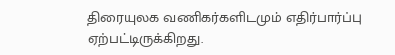திரையுலக வணிகர்களிடமும் எதிர்பார்ப்பு ஏற்பட்டிருக்கிறது.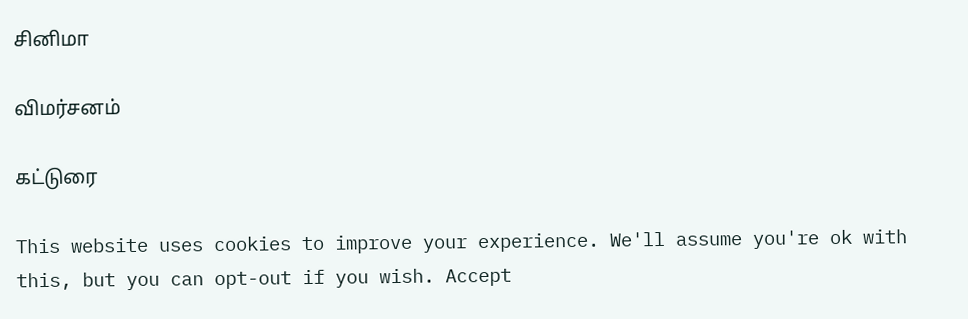சினிமா

விமர்சனம்

கட்டுரை

This website uses cookies to improve your experience. We'll assume you're ok with this, but you can opt-out if you wish. Accept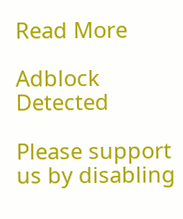Read More

Adblock Detected

Please support us by disabling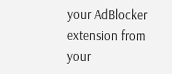your AdBlocker extension from your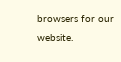browsers for our website.